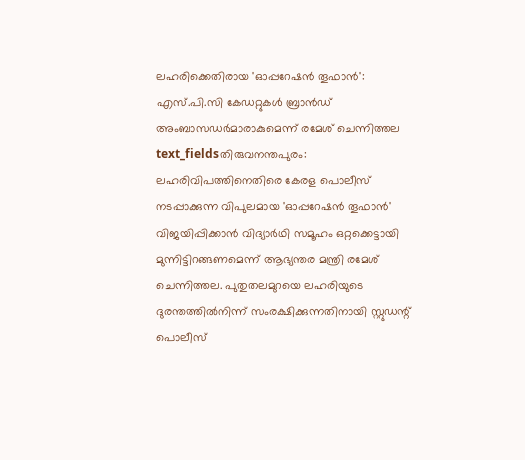ലഹരിക്കെതിരായ 'ഓപ്പറേഷൻ തൂഫാൻ': എസ്.പി.സി കേഡറ്റുകൾ ബ്രാൻഡ് അംബാസഡർമാരാകുമെന്ന് രമേശ് ചെന്നിത്തല
text_fieldsതിരുവനന്തപുരം: ലഹരിവിപത്തിനെതിരെ കേരള പൊലീസ് നടപ്പാക്കുന്ന വിപുലമായ 'ഓപ്പറേഷൻ തൂഫാൻ' വിജയിപ്പിക്കാൻ വിദ്യാർഥി സമൂഹം ഒറ്റക്കെട്ടായി മുന്നിട്ടിറങ്ങണമെന്ന് ആഭ്യന്തര മന്ത്രി രമേശ് ചെന്നിത്തല. പുതുതലമുറയെ ലഹരിയുടെ ദുരന്തത്തിൽനിന്ന് സംരക്ഷിക്കുന്നതിനായി സ്റ്റുഡന്റ് പൊലീസ്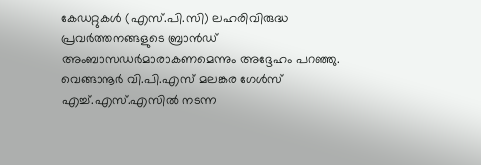കേഡറ്റുകൾ (എസ്.പി.സി) ലഹരിവിരുദ്ധ പ്രവർത്തനങ്ങളുടെ ബ്രാൻഡ് അംബാസഡർമാരാകണമെന്നും അദ്ദേഹം പറഞ്ഞു.
വെങ്ങാനൂർ വി.പി.എസ് മലങ്കര ഗേൾസ് എച്ച്.എസ്.എസിൽ നടന്ന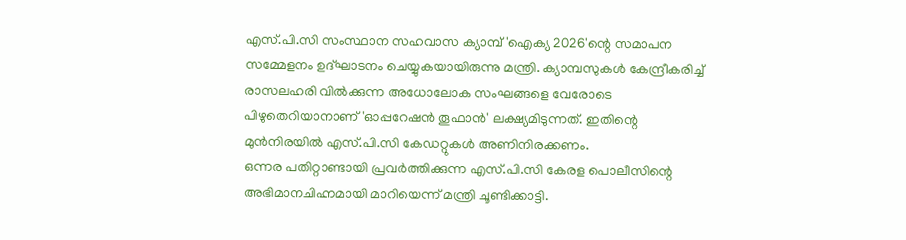എസ്.പി.സി സംസ്ഥാന സഹവാസ ക്യാമ്പ് 'ഐക്യ 2026'ന്റെ സമാപന സമ്മേളനം ഉദ്ഘാടനം ചെയ്യുകയായിരുന്നു മന്ത്രി. ക്യാമ്പസുകൾ കേന്ദ്രീകരിച്ച് രാസലഹരി വിൽക്കുന്ന അധോലോക സംഘങ്ങളെ വേരോടെ പിഴുതെറിയാനാണ് 'ഓപ്പറേഷൻ തൂഫാൻ' ലക്ഷ്യമിടുന്നത്. ഇതിന്റെ മുൻനിരയിൽ എസ്.പി.സി കേഡറ്റുകൾ അണിനിരക്കണം.
ഒന്നര പതിറ്റാണ്ടായി പ്രവർത്തിക്കുന്ന എസ്.പി.സി കേരള പൊലീസിന്റെ അഭിമാനചിഹ്നമായി മാറിയെന്ന് മന്ത്രി ചൂണ്ടിക്കാട്ടി.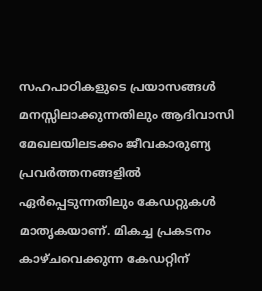സഹപാഠികളുടെ പ്രയാസങ്ങൾ മനസ്സിലാക്കുന്നതിലും ആദിവാസി മേഖലയിലടക്കം ജീവകാരുണ്യ പ്രവർത്തനങ്ങളിൽ ഏർപ്പെടുന്നതിലും കേഡറ്റുകൾ മാതൃകയാണ്. മികച്ച പ്രകടനം കാഴ്ചവെക്കുന്ന കേഡറ്റിന്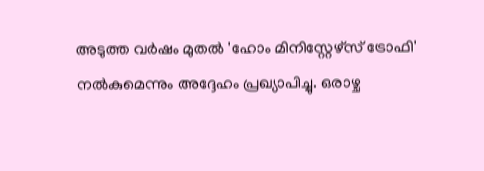അടുത്ത വർഷം മുതൽ 'ഹോം മിനിസ്റ്റേഴ്സ് ട്രോഫി' നൽകുമെന്നും അദ്ദേഹം പ്രഖ്യാപിച്ചു. ഒരാഴ്ച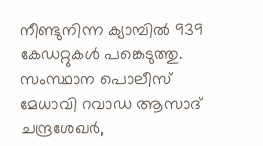നീണ്ടുനിന്ന ക്യാമ്പിൽ 939 കേഡറ്റുകൾ പങ്കെടുത്തു. സംസ്ഥാന പൊലീസ് മേധാവി റവാഡ ആസാദ് ചന്ദ്രശേഖർ,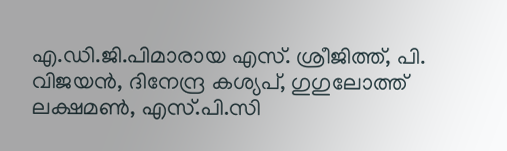എ.ഡി.ജി.പിമാരായ എസ്. ശ്രീജിത്ത്, പി. വിജയൻ, ദിനേന്ദ്ര കശ്യപ്, ഗുഗുലോത്ത് ലക്ഷമൺ, എസ്.പി.സി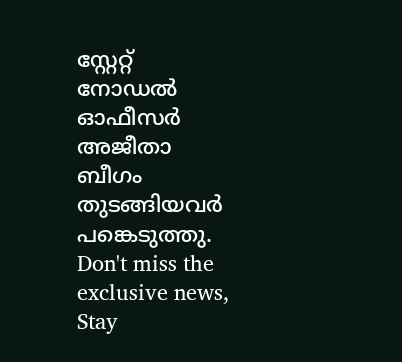സ്റ്റേറ്റ് നോഡൽ ഓഫീസർ അജീതാ ബീഗം തുടങ്ങിയവർ പങ്കെടുത്തു.
Don't miss the exclusive news, Stay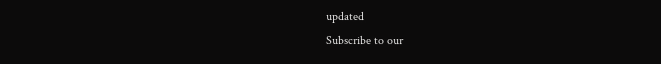updated
Subscribe to our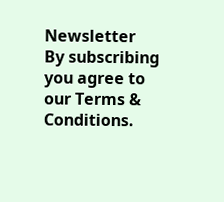Newsletter
By subscribing you agree to our Terms & Conditions.